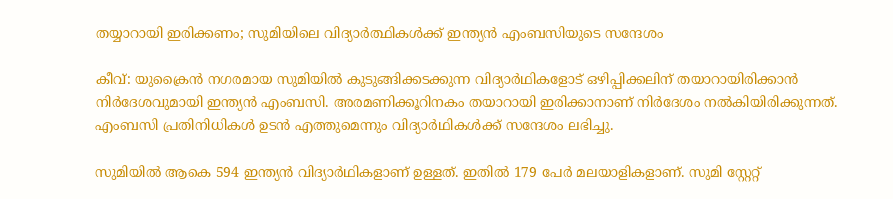തയ്യാറായി ഇരിക്കണം; സുമിയിലെ വിദ്യാര്‍ത്ഥികള്‍ക്ക് ഇന്ത്യന്‍ എംബസിയുടെ സന്ദേശം

കീവ്: യുക്രൈന്‍ നഗരമായ സുമിയില്‍ കുടുങ്ങിക്കടക്കുന്ന വിദ്യാര്‍ഥികളോട് ഒഴിപ്പിക്കലിന് തയാറായിരിക്കാന്‍ നിര്‍ദേശവുമായി ഇന്ത്യന്‍ എംബസി. അരമണിക്കൂറിനകം തയാറായി ഇരിക്കാനാണ് നിര്‍ദേശം നല്‍കിയിരിക്കുന്നത്. എംബസി പ്രതിനിധികള്‍ ഉടന്‍ എത്തുമെന്നും വിദ്യാര്‍ഥികള്‍ക്ക് സന്ദേശം ലഭിച്ചു.

സുമിയില്‍ ആകെ 594 ഇന്ത്യന്‍ വിദ്യാര്‍ഥികളാണ് ഉള്ളത്. ഇതില്‍ 179 പേര്‍ മലയാളികളാണ്. സുമി സ്റ്റേറ്റ്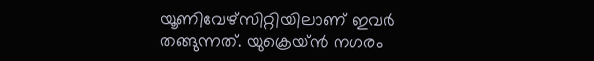യൂണിവേഴ്‌സിറ്റിയിലാണ് ഇവര്‍ തങ്ങുന്നത്. യുക്രെയ്ന്‍ നഗരം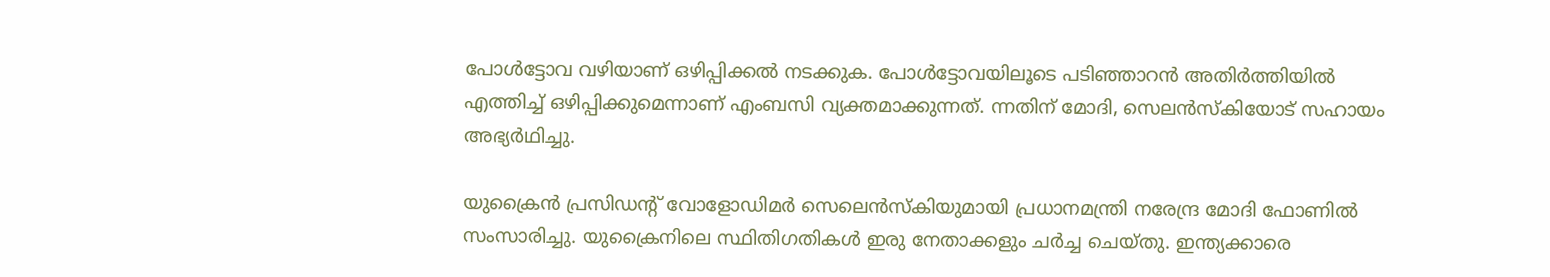പോള്‍ട്ടോവ വഴിയാണ് ഒഴിപ്പിക്കല്‍ നടക്കുക. പോള്‍ട്ടോവയിലൂടെ പടിഞ്ഞാറന്‍ അതിര്‍ത്തിയില്‍ എത്തിച്ച് ഒഴിപ്പിക്കുമെന്നാണ് എംബസി വ്യക്തമാക്കുന്നത്. ന്നതിന് മോദി, സെലന്‍സ്‌കിയോട് സഹായം അഭ്യര്‍ഥിച്ചു.

യുക്രൈന്‍ പ്രസിഡന്റ് വോളോഡിമര്‍ സെലെന്‍സ്‌കിയുമായി പ്രധാനമന്ത്രി നരേന്ദ്ര മോദി ഫോണില്‍ സംസാരിച്ചു. യുക്രൈനിലെ സ്ഥിതിഗതികള്‍ ഇരു നേതാക്കളും ചര്‍ച്ച ചെയ്തു. ഇന്ത്യക്കാരെ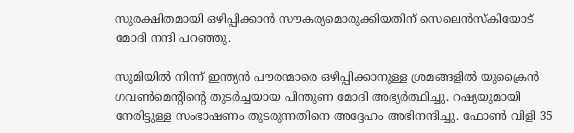സുരക്ഷിതമായി ഒഴിപ്പിക്കാന്‍ സൗകര്യമൊരുക്കിയതിന് സെലെന്‍സ്‌കിയോട് മോദി നന്ദി പറഞ്ഞു.

സുമിയില്‍ നിന്ന് ഇന്ത്യന്‍ പൗരന്മാരെ ഒഴിപ്പിക്കാനുള്ള ശ്രമങ്ങളില്‍ യുക്രൈന്‍ ഗവണ്‍മെന്റിന്റെ തുടര്‍ച്ചയായ പിന്തുണ മോദി അഭ്യര്‍ത്ഥിച്ചു. റഷ്യയുമായി നേരിട്ടുള്ള സംഭാഷണം തുടരുന്നതിനെ അദ്ദേഹം അഭിനന്ദിച്ചു. ഫോണ്‍ വിളി 35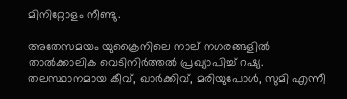മിനിറ്റോളം നീണ്ടു.

അതേസമയം യുക്രൈനിലെ നാല് നഗരങ്ങളില്‍ താല്‍ക്കാലിക വെടിനിര്‍ത്തല്‍ പ്രഖ്യാപിച്ച് റഷ്യ. തലസ്ഥാനമായ കീവ്, ഖാര്‍ക്കിവ്, മരിയുപോള്‍, സുമി എന്നീ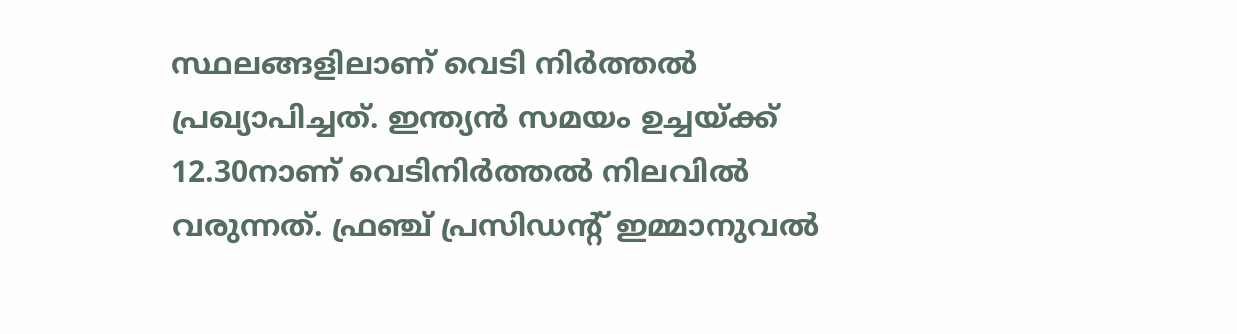സ്ഥലങ്ങളിലാണ് വെടി നിര്‍ത്തല്‍ പ്രഖ്യാപിച്ചത്. ഇന്ത്യന്‍ സമയം ഉച്ചയ്ക്ക് 12.30നാണ് വെടിനിര്‍ത്തല്‍ നിലവില്‍ വരുന്നത്. ഫ്രഞ്ച് പ്രസിഡന്റ് ഇമ്മാനുവല്‍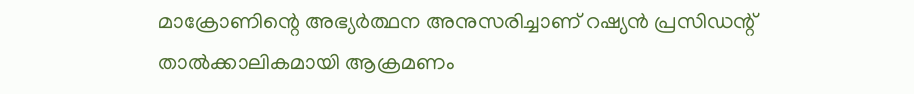മാക്രോണിന്റെ അഭ്യര്‍ത്ഥന അനുസരിച്ചാണ് റഷ്യന്‍ പ്രസിഡന്റ് താല്‍ക്കാലികമായി ആക്രമണം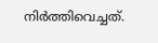നിര്‍ത്തിവെച്ചത്.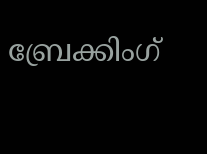ബ്രേക്കിംഗ്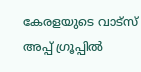കേരളയുടെ വാട്സ് അപ്പ് ഗ്രൂപ്പിൽ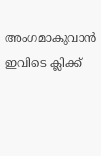അംഗമാകുവാൻ ഇവിടെ ക്ലിക്ക്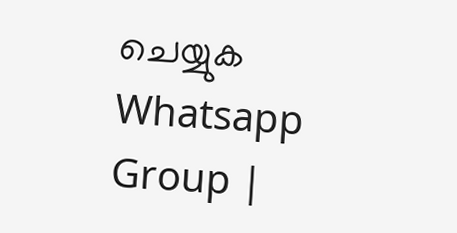ചെയ്യുക Whatsapp Group |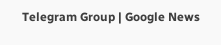Telegram Group | Google News